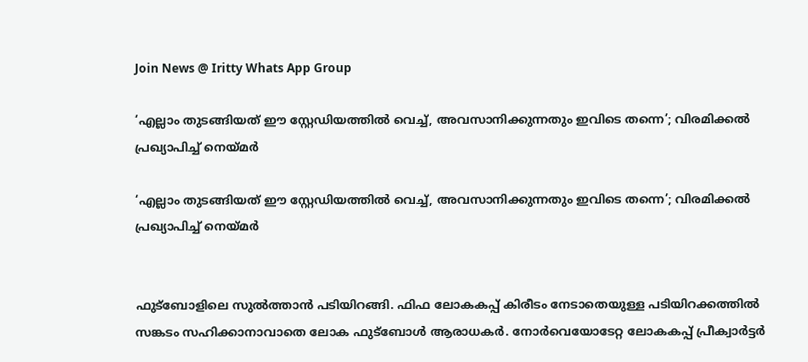Join News @ Iritty Whats App Group

‘എല്ലാം തുടങ്ങിയത് ഈ സ്റ്റേഡിയത്തിൽ വെച്ച്, അവസാനിക്കുന്നതും ഇവിടെ തന്നെ’; വിരമിക്കൽ പ്രഖ്യാപിച്ച് നെയ്മർ

‘എല്ലാം തുടങ്ങിയത് ഈ സ്റ്റേഡിയത്തിൽ വെച്ച്, അവസാനിക്കുന്നതും ഇവിടെ തന്നെ’; വിരമിക്കൽ പ്രഖ്യാപിച്ച് നെയ്മർ


ഫുട്‍ബോളിലെ സുൽത്താൻ പടിയിറങ്ങി. ഫിഫ ലോകകപ്പ് കിരീടം നേടാതെയുള്ള പടിയിറക്കത്തിൽ സങ്കടം സഹിക്കാനാവാതെ ലോക ഫുട്ബോൾ ആരാധകർ. നോർവെയോടേറ്റ ലോകകപ്പ് പ്രീക്വാർട്ടർ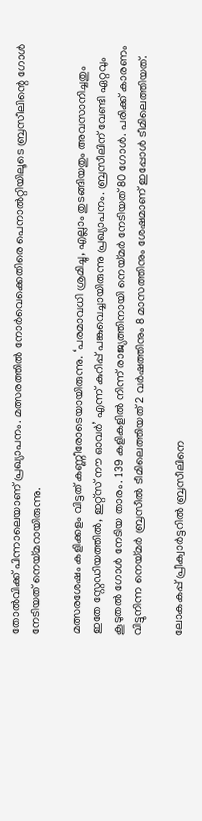തോൽവിക്ക് പിന്നാലെയാണ് പ്രഖ്യാപനം. മത്സരത്തിൽ നോർവെക്കെതിരെ പെനാൽറ്റിയിലൂടെ ബ്രസീലിന്റെ ഗോൾ നേടിയത് നെയ്മറായിരുന്നു.

മത്സരശേഷം കളിക്കളം വിട്ടത് കണ്ണീരോടെയായിരുന്നു. ‘പരമാവധി ശ്രമിച്ചു, എല്ലാം തുടങ്ങിയതും അവസാനിച്ചതും ഇതേ സ്റ്റേഡിയത്തിൽ, ഇറ്റ്സ് നൗ ഓവർ’ എന്ന് കുറിപ്പ് പങ്കുവെച്ചായിരുന്നു പ്രഖ്യാപനം. ബ്രസീലിന് വേണ്ടി ഏറ്റവും കൂടുതൽ ഗോൾ നേടിയ താരം. 139 കളികളിൽ നിന്ന് രാജ്യത്തിനായി നെയ്മർ നേടിയത് 80 ഗോൾ. പരിക്ക് കാരണം വിട്ടുനിന്ന നെയ്മർ ബ്രസീൽ ടീമിലെത്തിയത് 2 വർഷത്തിനും 8 മാസത്തിനും ശേഷമാണ് ഇപ്പോൾ ടീമിലെത്തിയത്.

ലോകകപ്പ് പ്രീക്വാർട്ടറിൽ ബ്രസീലിനെ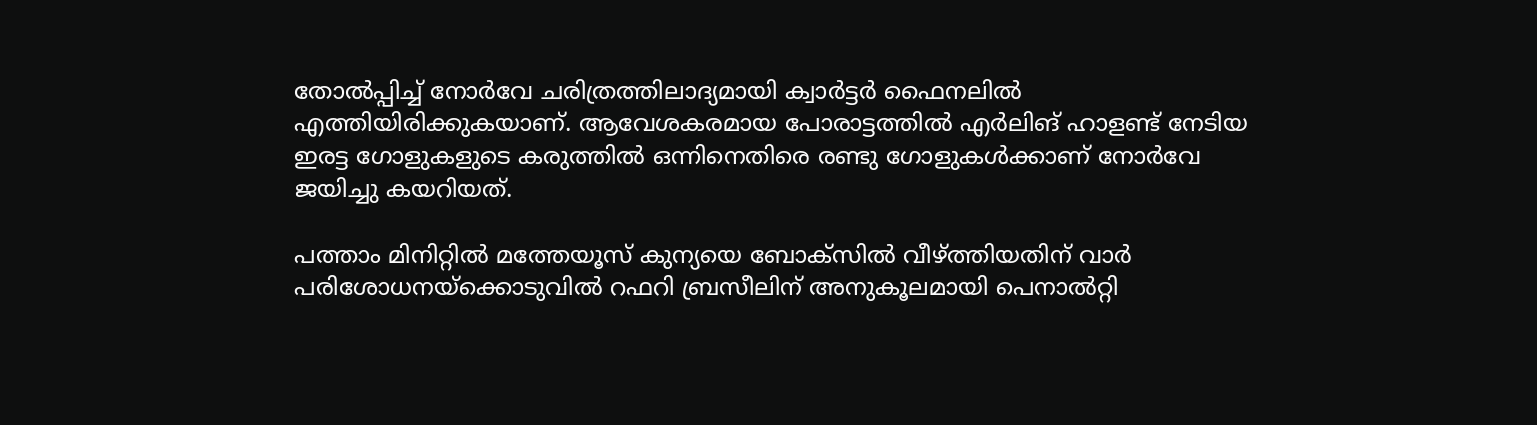തോൽപ്പിച്ച് നോർവേ ചരിത്രത്തിലാദ്യമായി ക്വാർട്ടർ ഫൈനലിൽ എത്തിയിരിക്കുകയാണ്. ആവേശകരമായ പോരാട്ടത്തിൽ എർലിങ് ഹാളണ്ട് നേടിയ ഇരട്ട ഗോളുകളുടെ കരുത്തിൽ ഒന്നിനെതിരെ രണ്ടു ഗോളുകൾക്കാണ് നോർവേ ജയിച്ചു കയറിയത്.

പത്താം മിനിറ്റിൽ മത്തേയൂസ് കുന്യയെ ബോക്സിൽ വീഴ്ത്തിയതിന് വാർ പരിശോധനയ്ക്കൊടുവിൽ റഫറി ബ്രസീലിന് അനുകൂലമായി പെനാൽറ്റി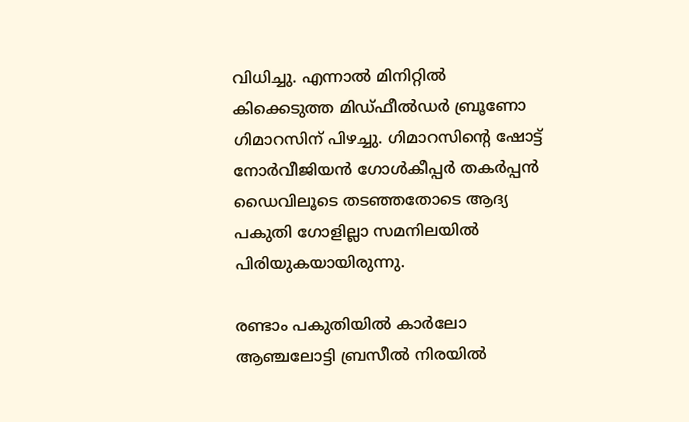വിധിച്ചു. എന്നാൽ മിനിറ്റിൽ കിക്കെടുത്ത മിഡ്ഫീൽഡർ ബ്രൂണോ ഗിമാറസിന് പിഴച്ചു. ഗിമാറസിന്റെ ഷോട്ട് നോർവീജിയൻ ഗോൾകീപ്പർ തകർപ്പൻ ഡൈവിലൂടെ തടഞ്ഞതോടെ ആദ്യ പകുതി ഗോളില്ലാ സമനിലയിൽ പിരിയുകയായിരുന്നു.

രണ്ടാം പകുതിയിൽ കാർലോ ആഞ്ചലോട്ടി ബ്രസീൽ നിരയിൽ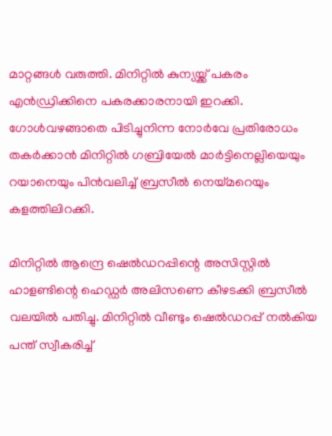മാറ്റങ്ങൾ വരുത്തി. മിനിറ്റിൽ കുന്യയ്ക്ക് പകരം എൻഡ്രിക്കിനെ പകരക്കാരനായി ഇറക്കി. ഗോൾവഴങ്ങാതെ പിടിച്ചുനിന്ന നോർവേ പ്രതിരോധം തകർക്കാൻ മിനിറ്റിൽ ഗബ്രിയേൽ മാർട്ടിനെല്ലിയെയും റയാനെയും പിൻവലിച്ച് ബ്രസീൽ നെയ്മറെയും കളത്തിലിറക്കി.

മിനിറ്റിൽ ആന്ദ്രെ ഷെൽഡറപ്പിന്റെ അസിസ്റ്റിൽ ഹാളണ്ടിന്റെ ഹെഡ്ഡർ അലിസണെ കീഴടക്കി ബ്രസീൽ വലയിൽ പതിച്ചു. മിനിറ്റിൽ വീണ്ടും ഷെൽഡറപ്പ് നൽകിയ പന്ത് സ്വീകരിച്ച്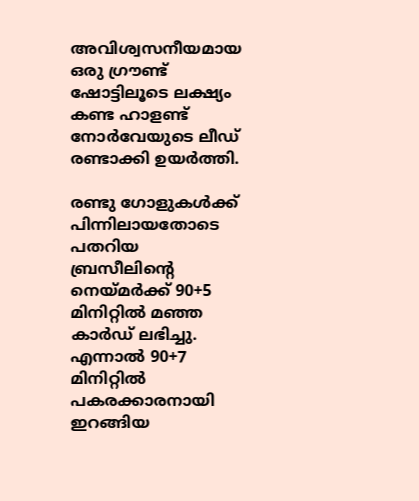അവിശ്വസനീയമായ ഒരു ഗ്രൗണ്ട് ഷോട്ടിലൂടെ ലക്ഷ്യം കണ്ട ഹാളണ്ട് നോർവേയുടെ ലീഡ് രണ്ടാക്കി ഉയർത്തി.

രണ്ടു ഗോളുകൾക്ക് പിന്നിലായതോടെ പതറിയ ബ്രസീലിന്റെ നെയ്മർക്ക് 90+5 മിനിറ്റിൽ മഞ്ഞ കാർഡ് ലഭിച്ചു. എന്നാൽ 90+7 മിനിറ്റിൽ പകരക്കാരനായി ഇറങ്ങിയ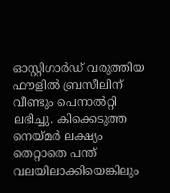ഓസ്റ്റിഗാർഡ് വരുത്തിയ ഫൗളിൽ ബ്രസീലിന് വീണ്ടും പെനാൽറ്റി ലഭിച്ചു. കിക്കെടുത്ത നെയ്മർ ലക്ഷ്യം തെറ്റാതെ പന്ത് വലയിലാക്കിയെങ്കിലും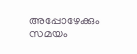അപ്പോഴേക്കും സമയം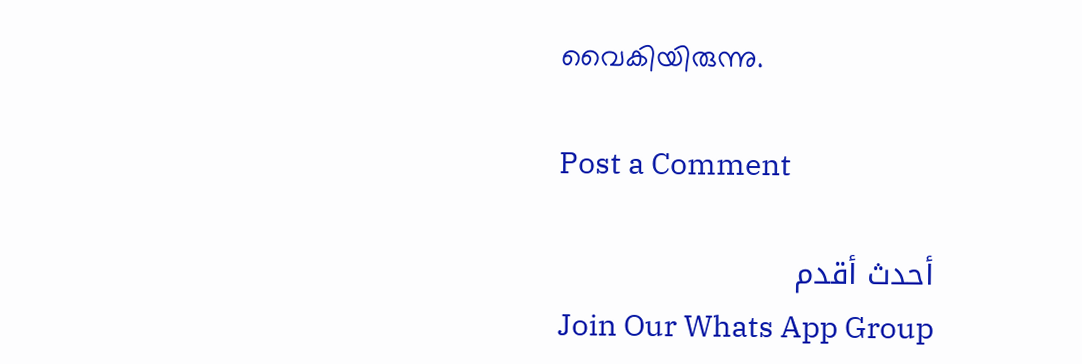വൈകിയിരുന്നു.

Post a Comment

أحدث أقدم
Join Our Whats App Group